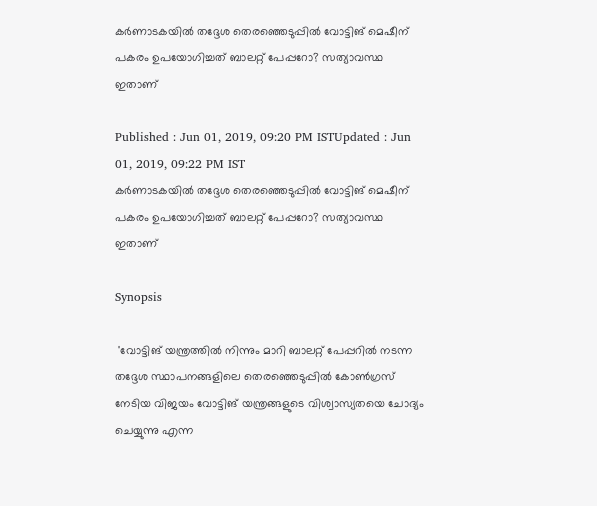കര്‍ണാടകയില്‍ തദ്ദേശ തെരഞ്ഞെടുപ്പില്‍ വോട്ടിങ് മെഷീന് പകരം ഉപയോഗിച്ചത് ബാലറ്റ് പേപ്പറോ? സത്യാവസ്ഥ ഇതാണ്

Published : Jun 01, 2019, 09:20 PM ISTUpdated : Jun 01, 2019, 09:22 PM IST
കര്‍ണാടകയില്‍ തദ്ദേശ തെരഞ്ഞെടുപ്പില്‍ വോട്ടിങ് മെഷീന് പകരം ഉപയോഗിച്ചത് ബാലറ്റ് പേപ്പറോ? സത്യാവസ്ഥ ഇതാണ്

Synopsis

 'വോട്ടിങ് യന്ത്രത്തില്‍ നിന്നും മാറി ബാലറ്റ് പേപ്പറില്‍ നടന്ന തദ്ദേശ സ്ഥാപനങ്ങളിലെ തെരഞ്ഞെടുപ്പില്‍ കോണ്‍ഗ്രസ് നേടിയ വിജയം വോട്ടിങ് യന്ത്രങ്ങളുടെ വിശ്വാസ്യതയെ ചോദ്യം ചെയ്യുന്നു എന്ന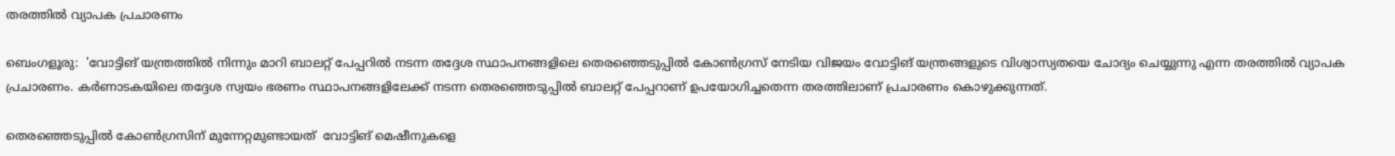തരത്തില്‍ വ്യാപക പ്രചാരണം

ബെംഗളൂരു:  'വോട്ടിങ് യന്ത്രത്തില്‍ നിന്നും മാറി ബാലറ്റ് പേപ്പറില്‍ നടന്ന തദ്ദേശ സ്ഥാപനങ്ങളിലെ തെരഞ്ഞെടുപ്പില്‍ കോണ്‍ഗ്രസ് നേടിയ വിജയം വോട്ടിങ് യന്ത്രങ്ങളുടെ വിശ്വാസ്യതയെ ചോദ്യം ചെയ്യുന്നു എന്ന തരത്തില്‍ വ്യാപക പ്രചാരണം. കര്‍ണാടകയിലെ തദ്ദേശ സ്വയം ഭരണം സ്ഥാപനങ്ങളിലേക്ക് നടന്ന തെരഞ്ഞെടുപ്പില്‍ ബാലറ്റ് പേപ്പറാണ് ഉപയോഗിച്ചതെന്ന തരത്തിലാണ് പ്രചാരണം കൊഴുക്കുന്നത്.

തെരഞ്ഞെടുപ്പില്‍ കോണ്‍ഗ്രസിന് മുന്നേറ്റമുണ്ടായത്  വോട്ടിങ് മെഷീനുകളെ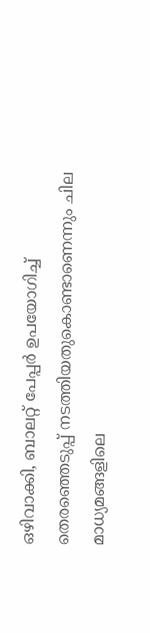ഒഴിവാക്കി, ബാലറ്റ് പേപ്പര്‍ ഉപയോഗിച്ച് തെരഞ്ഞെടുപ്പ് നടത്തിയതുകൊണ്ടാണെന്നും ചില മാധ്യമങ്ങളിലെ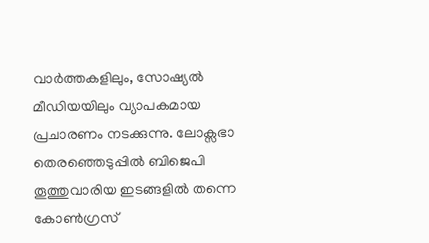വാര്‍ത്തകളിലും, സോഷ്യല്‍ മീഡിയയിലും വ്യാപകമായ പ്രചാരണം നടക്കുന്നു. ലോക്സഭാ തെരഞ്ഞെടുപ്പില്‍ ബിജെപി തൂത്തുവാരിയ ഇടങ്ങളില്‍ തന്നെ കോണ്‍ഗ്രസ്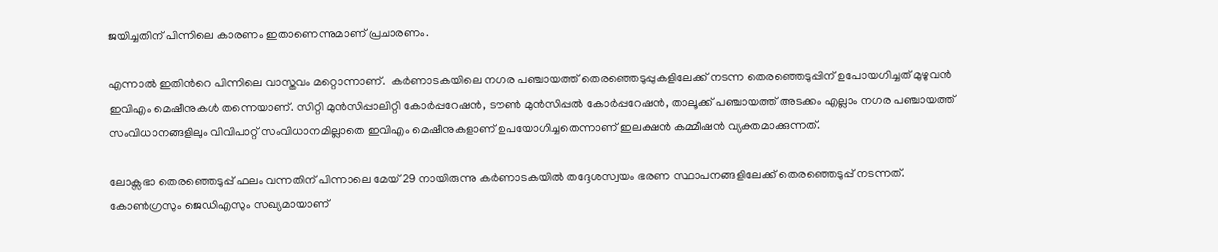ജയിച്ചതിന് പിന്നിലെ കാരണം ഇതാണെന്നുമാണ് പ്രചാരണം.

എന്നാല്‍ ഇതിന്‍റെ പിന്നിലെ വാസ്തവം മറ്റൊന്നാണ്.  കര്‍ണാടകയിലെ നഗര പഞ്ചായത്ത് തെരഞ്ഞെടുപ്പുകളിലേക്ക് നടന്ന തെരഞ്ഞെടുപ്പിന് ഉപോയഗിച്ചത് മുഴുവന്‍ ഇവിഎം മെഷീനുകള്‍ തന്നെയാണ്. സിറ്റി മുന്‍സിപ്പാലിറ്റി കോര്‍പ്പറേഷന്‍, ടൗണ്‍ മുന്‍സിപ്പല്‍ കോര്‍പ്പറേഷന്‍, താലൂക്ക് പഞ്ചായത്ത് അടക്കം എല്ലാം നഗര പഞ്ചായത്ത് സംവിധാനങ്ങളിലും വിവിപാറ്റ് സംവിധാനമില്ലാതെ ഇവിഎം മെഷീനുകളാണ് ഉപയോഗിച്ചതെന്നാണ് ഇലക്ഷന്‍ കമ്മീഷന്‍ വ്യക്തമാക്കുന്നത്.

ലോക്സഭാ തെരഞ്ഞെടുപ്പ് ഫലം വന്നതിന് പിന്നാലെ മേയ് 29 നായിരുന്നു കര്‍ണാടകയില്‍ തദ്ദേശസ്വയം ഭരണ സ്ഥാപനങ്ങളിലേക്ക് തെരഞ്ഞെടുപ്പ് നടന്നത്. കോണ്‍ഗ്രസും ജെഡിഎസും സഖ്യമായാണ്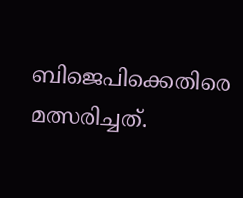ബിജെപിക്കെതിരെ മത്സരിച്ചത്.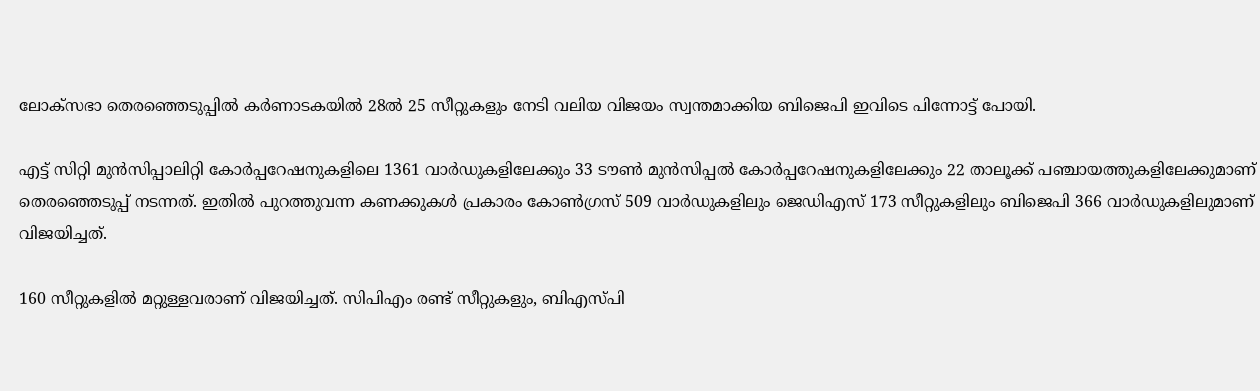ലോക്സഭാ തെര‍ഞ്ഞെടുപ്പില്‍ കര്‍ണാടകയില്‍ 28ല്‍ 25 സീറ്റുകളും നേടി വലിയ വിജയം സ്വന്തമാക്കിയ ബിജെപി ഇവിടെ പിന്നോട്ട് പോയി.

എട്ട് സിറ്റി മുന്‍സിപ്പാലിറ്റി കോര്‍പ്പറേഷനുകളിലെ 1361 വാര്‍ഡുകളിലേക്കും 33 ടൗണ്‍ മുന്‍സിപ്പല്‍ കോര്‍പ്പറേഷനുകളിലേക്കും 22 താലൂക്ക് പഞ്ചായത്തുകളിലേക്കുമാണ് തെരഞ്ഞെടുപ്പ് നടന്നത്. ഇതില്‍ പുറത്തുവന്ന കണക്കുകള്‍ പ്രകാരം കോണ്‍ഗ്രസ് 509 വാര്‍ഡുകളിലും ജെഡിഎസ് 173 സീറ്റുകളിലും ബിജെപി 366 വാര്‍ഡുകളിലുമാണ് വിജയിച്ചത്.

160 സീറ്റുകളില്‍ മറ്റുള്ളവരാണ് വിജയിച്ചത്. സിപിഎം രണ്ട് സീറ്റുകളും, ബിഎസ്പി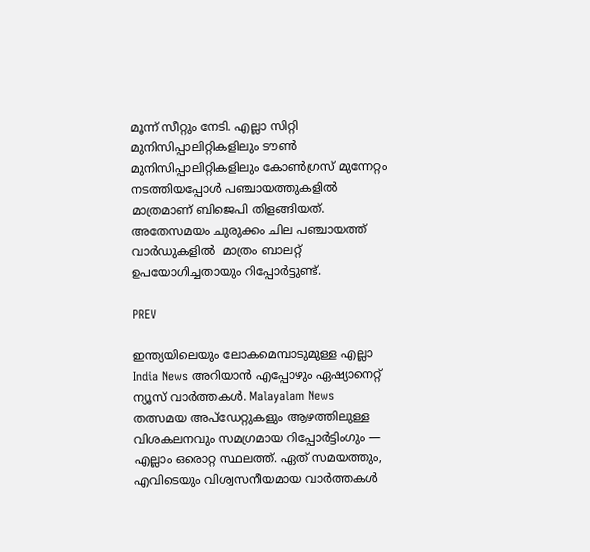മൂന്ന് സീറ്റും നേടി. എല്ലാ സിറ്റി മുനിസിപ്പാലിറ്റികളിലും ടൗണ്‍ മുനിസിപ്പാലിറ്റികളിലും കോണ്‍ഗ്രസ് മുന്നേറ്റം നടത്തിയപ്പോള്‍ പഞ്ചായത്തുകളില്‍ മാത്രമാണ് ബിജെപി തിളങ്ങിയത്. അതേസമയം ചുരുക്കം ചില പഞ്ചായത്ത് വാര്‍ഡുകളില്‍  മാത്രം ബാലറ്റ് ഉപയോഗിച്ചതായും റിപ്പോര്‍ട്ടുണ്ട്.

PREV

ഇന്ത്യയിലെയും ലോകമെമ്പാടുമുള്ള എല്ലാ India News അറിയാൻ എപ്പോഴും ഏഷ്യാനെറ്റ് ന്യൂസ് വാർത്തകൾ. Malayalam News   തത്സമയ അപ്‌ഡേറ്റുകളും ആഴത്തിലുള്ള വിശകലനവും സമഗ്രമായ റിപ്പോർട്ടിംഗും — എല്ലാം ഒരൊറ്റ സ്ഥലത്ത്. ഏത് സമയത്തും, എവിടെയും വിശ്വസനീയമായ വാർത്തകൾ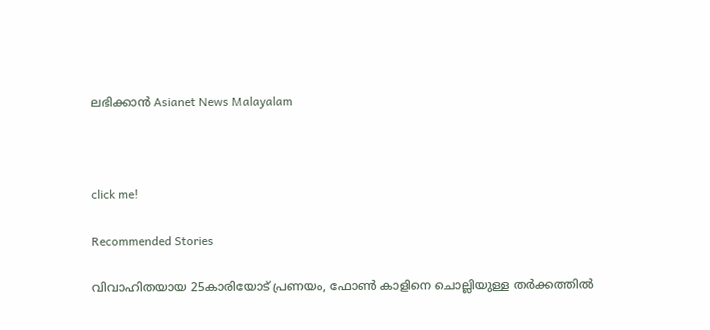ലഭിക്കാൻ Asianet News Malayalam



click me!

Recommended Stories

വിവാഹിതയായ 25കാരിയോട് പ്രണയം, ഫോൺ കാളിനെ ചൊല്ലിയുള്ള തർക്കത്തിൽ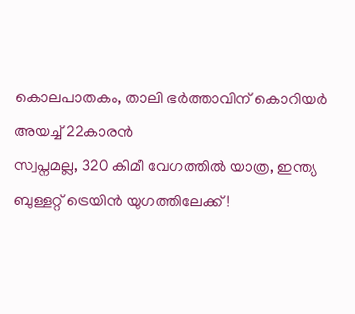കൊലപാതകം, താലി ഭർത്താവിന് കൊറിയർ അയച്ച് 22കാരൻ
സ്വപ്നമല്ല, 320 കിമീ വേഗത്തിൽ യാത്ര, ഇന്ത്യ ബുള്ളറ്റ് ട്രെയിൻ യുഗത്തിലേക്ക്!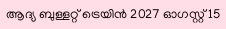ആദ്യ ബുള്ളറ്റ് ട്രെയിൻ 2027 ഓഗസ്റ്റ് 15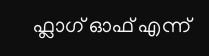ഫ്ലാഗ് ഓഫ് എന്ന്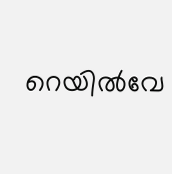റെയിൽവേ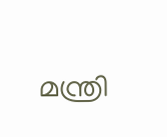മന്ത്രി